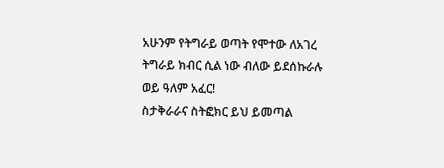አሁንም የትግራይ ወጣት የሞተው ለአገረ ትግራይ ክብር ሲል ነው ብለው ይደሰኩራሉ ወይ ዓለም አፈር!
ስታቅራራና ስትፎክር ይህ ይመጣል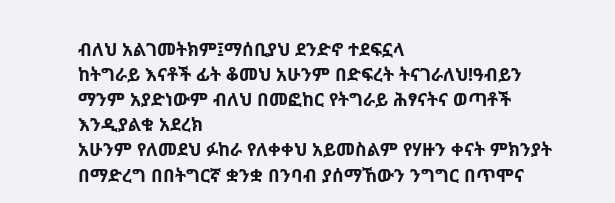ብለህ አልገመትክም፤ማሰቢያህ ደንድኖ ተደፍኗላ
ከትግራይ እናቶች ፊት ቆመህ አሁንም በድፍረት ትናገራለህ!ዓብይን ማንም አያድነውም ብለህ በመፎከር የትግራይ ሕፃናትና ወጣቶች እንዲያልቁ አደረክ
አሁንም የለመደህ ፉከራ የለቀቀህ አይመስልም የሃዙን ቀናት ምክንያት በማድረግ በበትግርኛ ቋንቋ በንባብ ያሰማኸውን ንግግር በጥሞና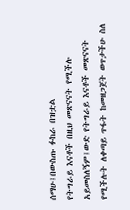ሰማሁ፤በውስጡ ፉከራ በዝቷል
የትግራይ እናቶች በዚህ መጽናናት የሚችሉ አይመስለኝም፤ውድ የትግራይ እናቶች መጽናናት የሚችሉት ለቀጣይ ጥፋት ከመዘጋጀት ወጥታችሁ ስለ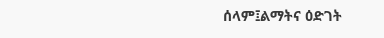ሰላም፤ልማትና ዕድገት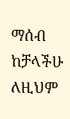ማሰብ ከቻላችሁ ለዚህም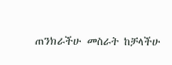ጠንክራችሁ መስራት ከቻላችሁ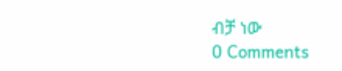ብቻ ነው
0 Comments